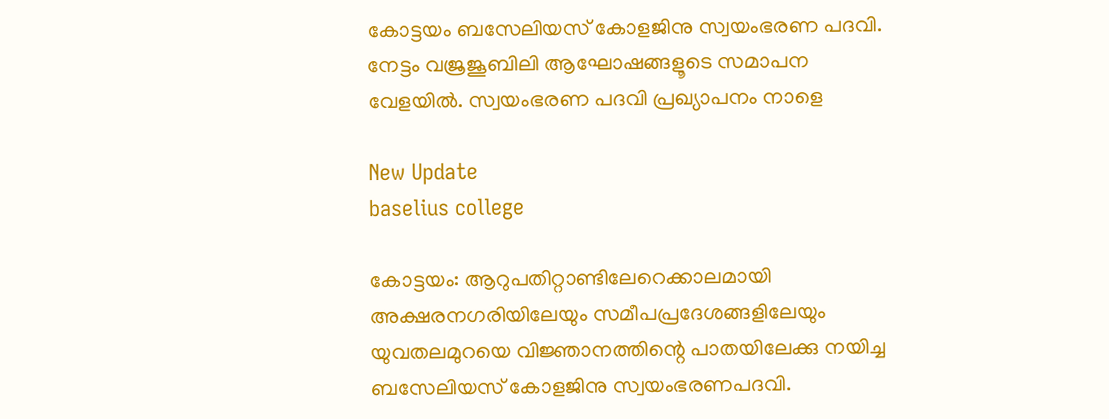കോട്ടയം ബസേലിയസ് കോളജിനു സ്വയംഭരണ പദവി. നേട്ടം വജ്രജൂബിലി ആഘോഷങ്ങളൂടെ സമാപന വേളയില്‍. സ്വയംഭരണ പദവി പ്രഖ്യാപനം നാളെ

New Update
baselius college

കോട്ടയം: ആറുപതിറ്റാണ്ടിലേറെക്കാലമായി അക്ഷരനഗരിയിലേയും സമീപപ്രദേശങ്ങളിലേയും യുവതലമുറയെ വിജ്ഞാനത്തിന്റെ പാതയിലേക്കു നയിച്ച ബസേലിയസ് കോളജിനു സ്വയംഭരണപദവി.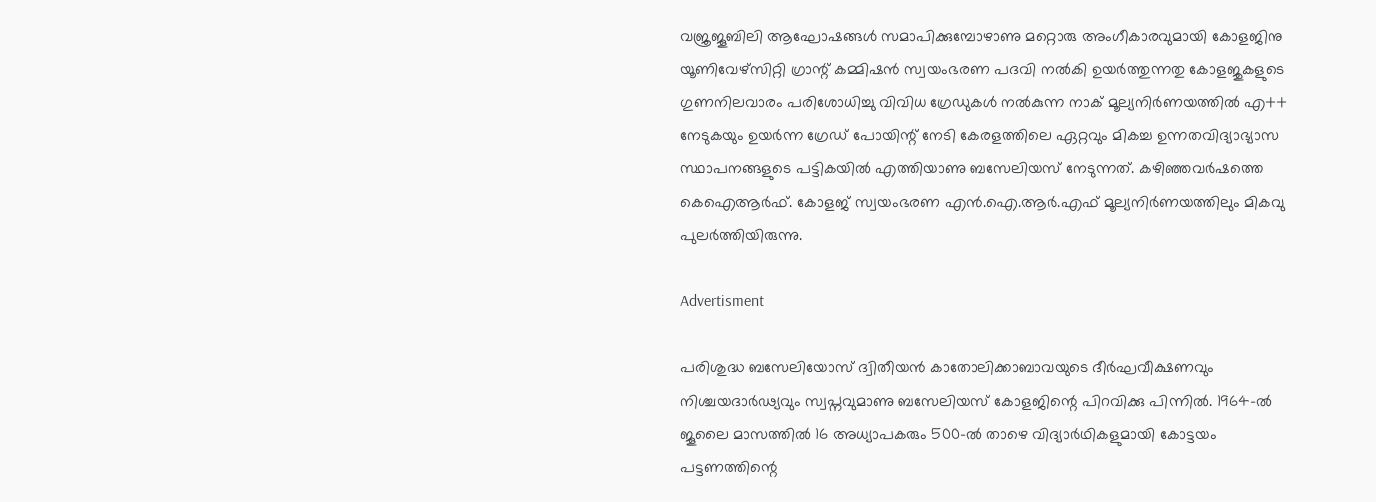വജ്രജൂബിലി ആഘോഷങ്ങള്‍ സമാപിക്കുമ്പോഴാണു മറ്റൊരു അംഗീകാരവുമായി കോളജിനു യൂണിവേഴ്സിറ്റി ഗ്രാന്റ് കമ്മിഷന്‍ സ്വയംഭരണ പദവി നല്‍കി ഉയര്‍ത്തുന്നതു കോളജുകളുടെ ഗുണനിലവാരം പരിശോധിച്ചു വിവിധ ഗ്രേഡുകള്‍ നല്‍കുന്ന നാക് മൂല്യനിര്‍ണയത്തില്‍ എ++ നേടുകയും ഉയര്‍ന്ന ഗ്രേഡ് പോയിന്റ് നേടി കേരളത്തിലെ ഏറ്റവും മികച്ച ഉന്നതവിദ്യാഭ്യാസ സ്ഥാപനങ്ങളുടെ പട്ടികയില്‍ എത്തിയാണു ബസേലിയസ് നേടുന്നത്. കഴിഞ്ഞവര്‍ഷത്തെ കെഐആര്‍ഫ്. കോളജ് സ്വയംഭരണ എന്‍.ഐ.ആര്‍.എഫ് മൂല്യനിര്‍ണയത്തിലും മികവു പുലര്‍ത്തിയിരുന്നു.

Advertisment

പരിശുദ്ധ ബസേലിയോസ് ദ്വിതീയന്‍ കാതോലിക്കാബാവയുടെ ദീര്‍ഘവീക്ഷണവും നിശ്ചയദാര്‍ഢ്യവും സ്വപ്നവുമാണു ബസേലിയസ് കോളജിന്റെ പിറവിക്കു പിന്നില്‍. 1964-ല്‍ ജൂലൈ മാസത്തില്‍ 16 അധ്യാപകരും 500-ല്‍ താഴെ വിദ്യാര്‍ഥികളുമായി കോട്ടയം പട്ടണത്തിന്റെ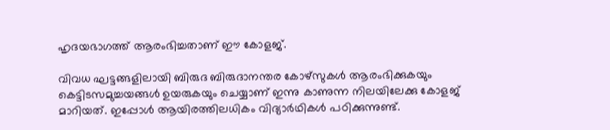ഹൃദയഭാഗത്ത് ആരംഭിച്ചതാണ് ഈ കോളജ്.

വിവധ ഘട്ടങ്ങളിലായി ബിരുദ ബിരുദാനന്തര കോഴ്സുകള്‍ ആരംഭിക്കുകയും കെട്ടിടസമുച്ചയങ്ങള്‍ ഉയരുകയും ചെയ്യാണ് ഇന്നു കാണുന്ന നിലയിലേക്കു കോളജ് മാറിയത്. ഇപ്പോള്‍ ആയിരത്തിലധികം വിദ്യാര്‍ഥികള്‍ പഠിക്കുന്നുണ്ട്.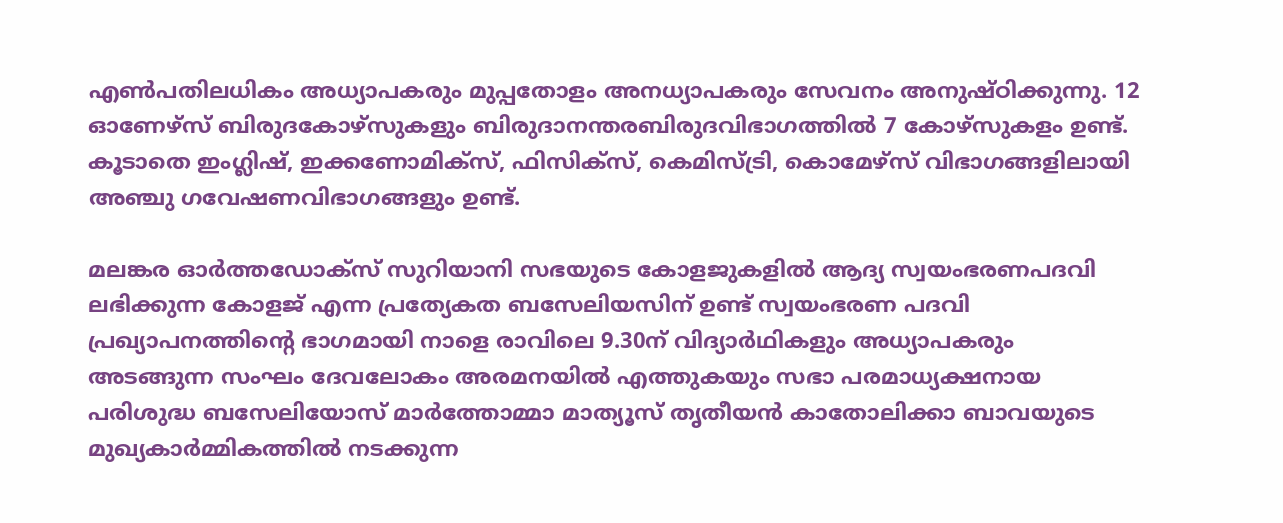എണ്‍പതിലധികം അധ്യാപകരും മുപ്പതോളം അനധ്യാപകരും സേവനം അനുഷ്ഠിക്കുന്നു. 12 ഓണേഴ്സ് ബിരുദകോഴ്സുകളും ബിരുദാനന്തരബിരുദവിഭാഗത്തില്‍ 7 കോഴ്‌സുകളം ഉണ്ട്. കൂടാതെ ഇംഗ്ലിഷ്, ഇക്കണോമിക്‌സ്, ഫിസിക്‌സ്, കെമിസ്ട്രി, കൊമേഴ്‌സ് വിഭാഗങ്ങളിലായി അഞ്ചു ഗവേഷണവിഭാഗങ്ങളും ഉണ്ട്.

മലങ്കര ഓര്‍ത്തഡോക്‌സ് സുറിയാനി സഭയുടെ കോളജുകളില്‍ ആദ്യ സ്വയംഭരണപദവി ലഭിക്കുന്ന കോളജ് എന്ന പ്രത്യേകത ബസേലിയസിന് ഉണ്ട് സ്വയംഭരണ പദവി പ്രഖ്യാപനത്തിന്റെ ഭാഗമായി നാളെ രാവിലെ 9.30ന് വിദ്യാര്‍ഥികളും അധ്യാപകരും അടങ്ങുന്ന സംഘം ദേവലോകം അരമനയില്‍ എത്തുകയും സഭാ പരമാധ്യക്ഷനായ പരിശുദ്ധ ബസേലിയോസ് മാര്‍ത്തോമ്മാ മാത്യൂസ് തൃതീയന്‍ കാതോലിക്കാ ബാവയുടെ മുഖ്യകാര്‍മ്മികത്തില്‍ നടക്കുന്ന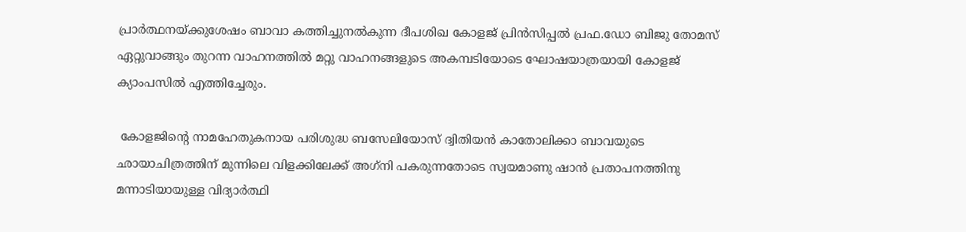പ്രാര്‍ത്ഥനയ്ക്കുശേഷം ബാവാ കത്തിച്ചുനല്‍കുന്ന ദീപശിഖ കോളജ് പ്രിന്‍സിപ്പല്‍ പ്രഫ.ഡോ ബിജു തോമസ് ഏറ്റുവാങ്ങും തുറന്ന വാഹനത്തില്‍ മറ്റു വാഹനങ്ങളുടെ അകമ്പടിയോടെ ഘോഷയാത്രയായി കോളജ് ക്യാംപസില്‍ എത്തിച്ചേരും.

 കോളജിന്റെ നാമഹേതുകനായ പരിശുദ്ധ ബസേലിയോസ് ദ്വിതിയന്‍ കാതോലിക്കാ ബാവയുടെ ഛായാചിത്രത്തിന് മുന്നിലെ വിളക്കിലേക്ക് അഗ്‌നി പകരുന്നതോടെ സ്വയമാണു ഷാന്‍ പ്രതാപനത്തിനു മന്നാടിയായുള്ള വിദ്യാര്‍ത്ഥി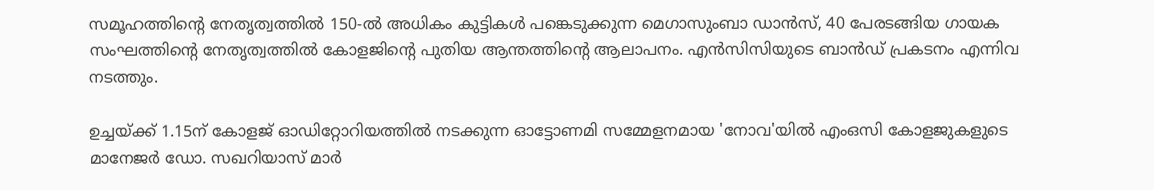സമൂഹത്തിന്റെ നേതൃത്വത്തില്‍ 150-ല്‍ അധികം കുട്ടികള്‍ പങ്കെടുക്കുന്ന മെഗാസുംബാ ഡാന്‍സ്, 40 പേരടങ്ങിയ ഗായക സംഘത്തിന്റെ നേതൃത്വത്തില്‍ കോളജിന്റെ പുതിയ ആന്തത്തിന്റെ ആലാപനം. എന്‍സിസിയുടെ ബാന്‍ഡ് പ്രകടനം എന്നിവ നടത്തും.

ഉച്ചയ്ക്ക് 1.15ന് കോളജ് ഓഡിറ്റോറിയത്തില്‍ നടക്കുന്ന ഓട്ടോണമി സമ്മേളനമായ 'നോവ'യില്‍ എംഒസി കോളജുകളുടെ മാനേജര്‍ ഡോ. സഖറിയാസ് മാര്‍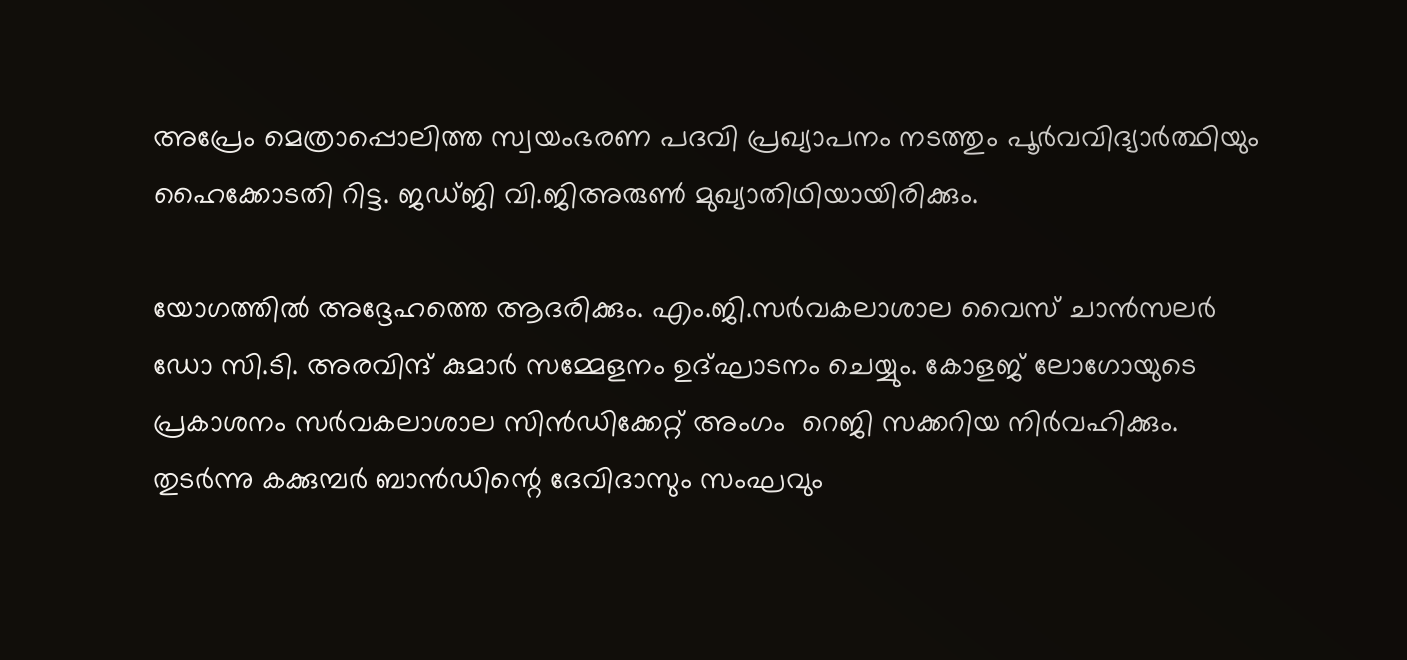അപ്രേം മെത്രാപ്പൊലിത്ത സ്വയംഭരണ പദവി പ്രഖ്യാപനം നടത്തും പൂര്‍വവിദ്യാര്‍ത്ഥിയും ഹൈക്കോടതി റിട്ട. ജഡ്ജി വി.ജിഅരുണ്‍ മുഖ്യാതിഥിയായിരിക്കും.

യോഗത്തില്‍ അദ്ദേഹത്തെ ആദരിക്കും. എം.ജി.സര്‍വകലാശാല വൈസ് ചാന്‍സലര്‍ ഡോ സി.ടി. അരവിന്ദ് കുമാര്‍ സമ്മേളനം ഉദ്ഘാടനം ചെയ്യും. കോളജ് ലോഗോയുടെ പ്രകാശനം സര്‍വകലാശാല സിന്‍ഡിക്കേറ്റ് അംഗം  റെജി സക്കറിയ നിര്‍വഹിക്കും. തുടര്‍ന്നു കക്കുമ്പര്‍ ബാന്‍ഡിന്റെ ദേവിദാസും സംഘവും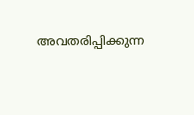അവതരിപ്പിക്കുന്ന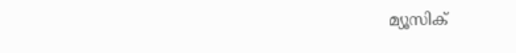മ്യൂസിക്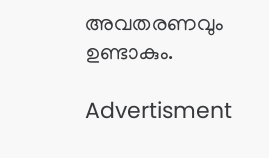അവതരണവും ഉണ്ടാകും.

Advertisment